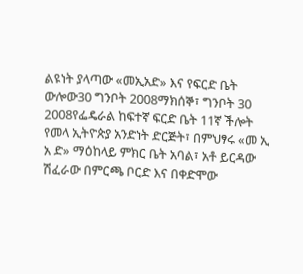ልዩነት ያላጣው «መኢአድ» እና የፍርድ ቤት ውሎው30 ግንቦት 2008ማክሰኞ፣ ግንቦት 30 2008የፌዴራል ከፍተኛ ፍርድ ቤት 11ኛ ችሎት የመላ ኢትዮጵያ አንድነት ድርጅት፣ በምህፃሩ «መ ኢ አ ድ» ማዕከላይ ምክር ቤት አባል፣ አቶ ይርዳው ሽፈራው በምርጫ ቦርድ እና በቀድሞው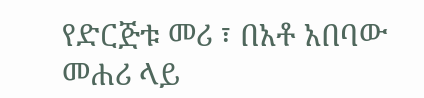የድርጅቱ መሪ ፣ በአቶ አበባው መሐሪ ላይ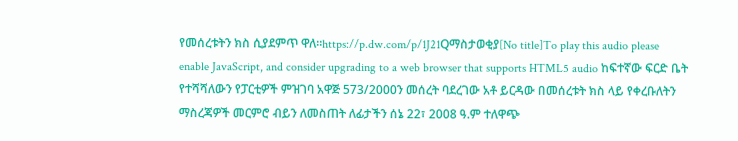የመሰረቱትን ክስ ሲያደምጥ ዋለ።https://p.dw.com/p/1J21Qማስታወቂያ[No title]To play this audio please enable JavaScript, and consider upgrading to a web browser that supports HTML5 audio ከፍተኛው ፍርድ ቤት የተሻሻለውን የፓርቲዎች ምዝገባ አዋጅ 573/2000ን መሰረት ባደረገው አቶ ይርዳው በመሰረቱት ክስ ላይ የቀረቡለትን ማስረጃዎች መርምሮ ብይን ለመስጠት ለፊታችን ሰኔ 22፣ 2008 ዓ.ም ተለዋጭ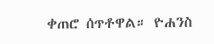ቀጠሮ ሰጥቶዋል። ዮሐንስ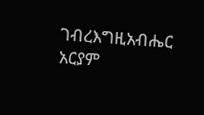ገብረእግዚአብሔር አርያም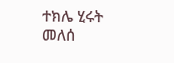ተክሌ ሂሩት መለሰ